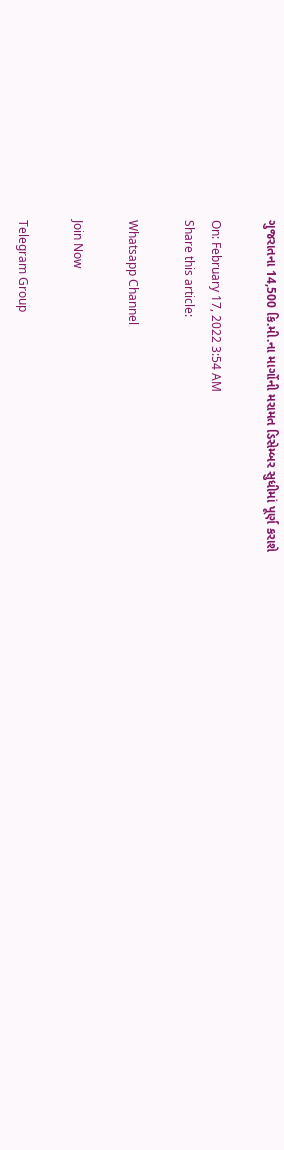ગુજરાતના 14,500 કિ.મી.ના માર્ગોની મરામત ડિસેમ્બર સુધીમાં પૂર્ણ કરાશે

On: February 17, 2022 3:54 AM
Share this article:

Whatsapp Channel

Join Now

Telegram Group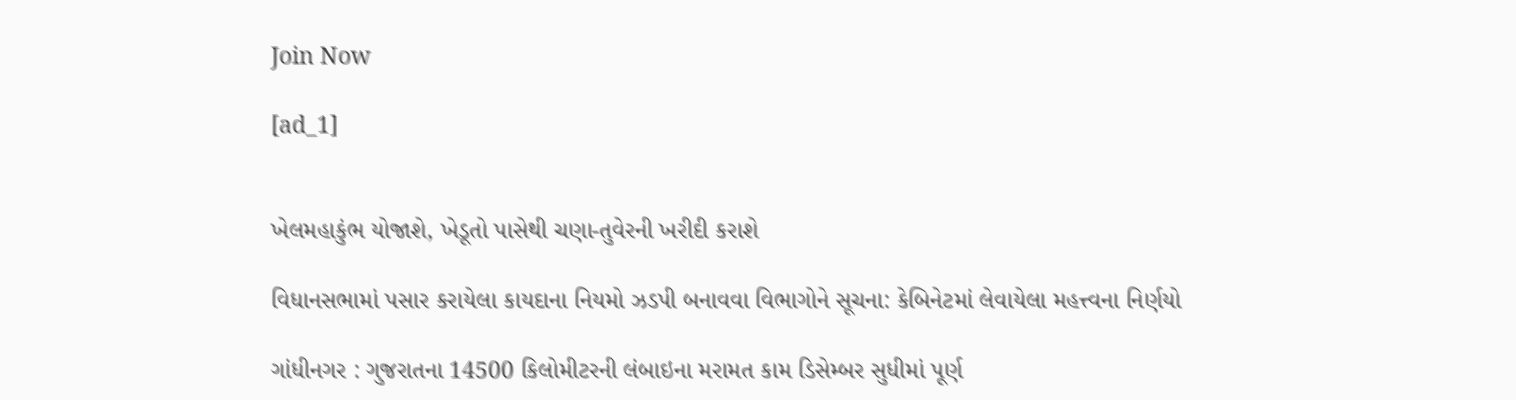Join Now

[ad_1]


ખેલમહાકુંભ યોજાશે, ખેડૂતો પાસેથી ચણા-તુવેરની ખરીદી કરાશે

વિધાનસભામાં પસાર કરાયેલા કાયદાના નિયમો ઝડપી બનાવવા વિભાગોને સૂચના: કેબિનેટમાં લેવાયેલા મહત્ત્વના નિર્ણયો

ગાંધીનગર : ગુજરાતના 14500 કિલોમીટરની લંબાઇના મરામત કામ ડિસેમ્બર સુધીમાં પૂર્ણ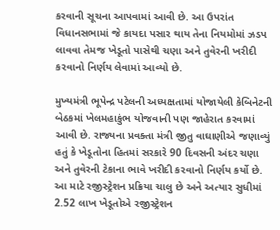કરવાની સૂચના આપવામાં આવી છે. આ ઉપરાંત વિધાનસભામાં જે કાયદા પસાર થાય તેના નિયમોમાં ઝડપ લાવવા તેમજ ખેડૂતો પાસેથી ચણા અને તુવેરની ખરીદી કરવાનો નિર્ણય લેવામાં આવ્યો છે.

મુખ્યમંત્રી ભૂપેન્દ્ર પટેલની અધ્યક્ષતામાં યોજાયેલી કેબિનેટની બેઠકમાં ખેલમહાકુંભ યોજવાની પણ જાહેરાત કરવામાં આવી છે. રાજ્યના પ્રવક્તા મંત્રી જીતુ વાઘાણીએ જણાવ્યું હતું કે ખેડૂતોના હિતમાં સરકારે 90 દિવસની અંદર ચણા અને તુવેરની ટેકાના ભાવે ખરીદી કરવાનો નિર્ણય કર્યો છે. આ માટે રજીસ્ટ્રેશન પ્રક્રિયા ચાલુ છે અને અત્યાર સુધીમાં 2.52 લાખ ખેડૂતોએ રજીસ્ટ્રેશન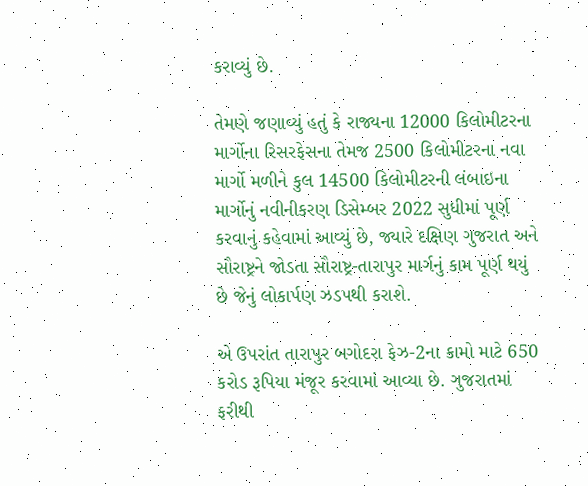કરાવ્યું છે.

તેમણે જણાવ્યું હતું કે રાજ્યના 12000 કિલોમીટરના માર્ગોના રિસરફેસના તેમજ 2500 કિલોમીટરના નવા માર્ગો મળીને કુલ 14500 કિલોમીટરની લંબાઇના માર્ગોનું નવીનીકરણ ડિસેમ્બર 2022 સુધીમાં પૂર્ણ કરવાનું કહેવામાં આવ્યું છે, જ્યારે દક્ષિણ ગુજરાત અને સૌરાષ્ટ્રને જોડતા સૌરાષ્ટ્ર-તારાપુર માર્ગનું કામ પૂર્ણ થયું છે જેનું લોકાર્પણ ઝડપથી કરાશે.

એ ઉપરાંત તારાપુર બગોદરા ફેઝ-2ના કામો માટે 650 કરોડ રૂપિયા મંજૂર કરવામાં આવ્યા છે. ગુજરાતમાં ફરીથી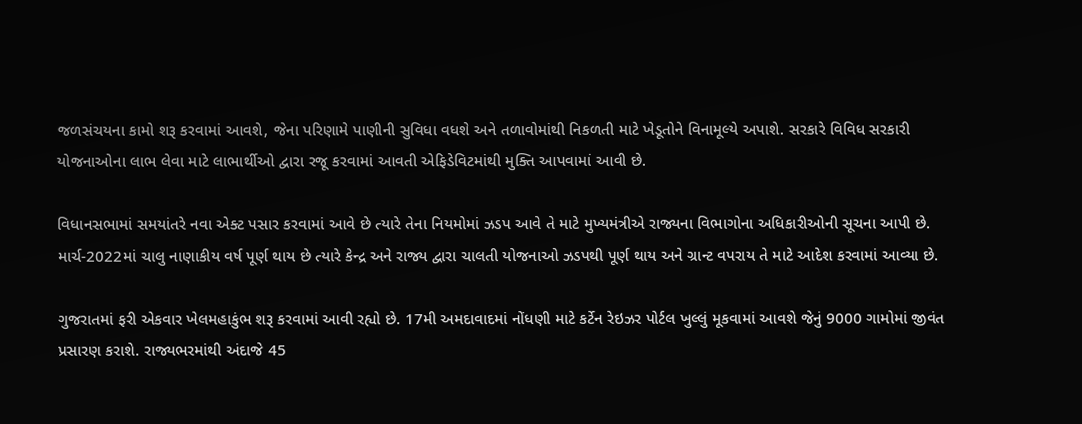જળસંચયના કામો શરૂ કરવામાં આવશે, જેના પરિણામે પાણીની સુવિધા વધશે અને તળાવોમાંથી નિકળતી માટે ખેડૂતોને વિનામૂલ્યે અપાશે. સરકારે વિવિધ સરકારી યોજનાઓના લાભ લેવા માટે લાભાર્થીઓ દ્વારા રજૂ કરવામાં આવતી એફિડેવિટમાંથી મુક્તિ આપવામાં આવી છે.

વિધાનસભામાં સમયાંતરે નવા એક્ટ પસાર કરવામાં આવે છે ત્યારે તેના નિયમોમાં ઝડપ આવે તે માટે મુખ્યમંત્રીએ રાજ્યના વિભાગોના અધિકારીઓની સૂચના આપી છે. માર્ચ-2022માં ચાલુ નાણાકીય વર્ષ પૂર્ણ થાય છે ત્યારે કેન્દ્ર અને રાજ્ય દ્વારા ચાલતી યોજનાઓ ઝડપથી પૂર્ણ થાય અને ગ્રાન્ટ વપરાય તે માટે આદેશ કરવામાં આવ્યા છે.

ગુજરાતમાં ફરી એકવાર ખેલમહાકુંભ શરૂ કરવામાં આવી રહ્યો છે. 17મી અમદાવાદમાં નોંધણી માટે કર્ટેન રેઇઝર પોર્ટલ ખુલ્લું મૂકવામાં આવશે જેનું 9000 ગામોમાં જીવંત પ્રસારણ કરાશે. રાજ્યભરમાંથી અંદાજે 45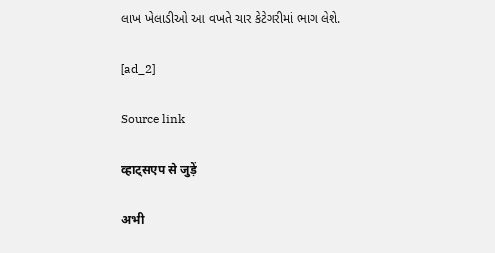લાખ ખેલાડીઓ આ વખતે ચાર કેટેગરીમાં ભાગ લેશે.

[ad_2]

Source link

व्हाट्सएप से जुड़ें

अभी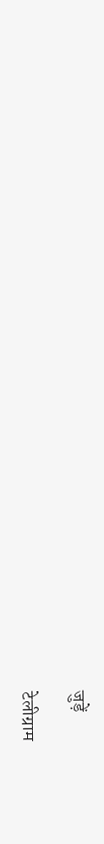जुड़ें

टेलीग्राम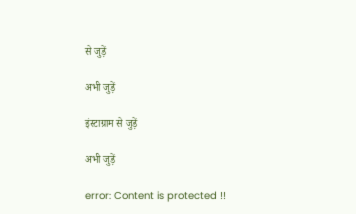से जुड़ें

अभी जुड़ें

इंस्टाग्राम से जुड़ें

अभी जुड़ें

error: Content is protected !!